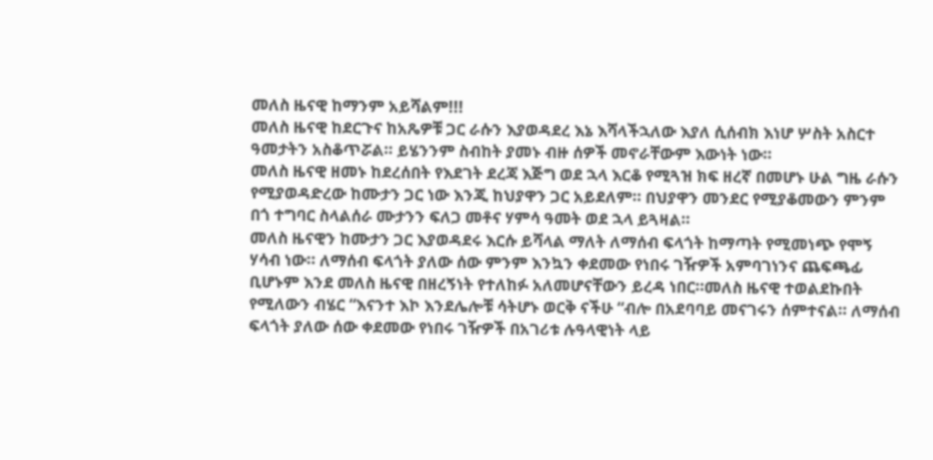መለስ ዜናዊ ከማንም አይሻልም!!!
መለስ ዜናዊ ከደርጉና ከአጼዎቹ ጋር ራሱን እያወዳደረ እኔ እሻላችኋለው እያለ ሲሰብክ እነሆ ሦስት አስርተ ዓመታትን አስቆጥሯል። ይሄንንም ስብከት ያመኑ ብዙ ሰዎች መኖራቸውም እውነት ነው።
መለስ ዜናዊ ዘመኑ ከደረሰበት የእደገት ደረጃ እጅግ ወደ ኋላ እርቆ የሚጓዝ ክፍ ዘረኛ በመሆኑ ሁል ግዜ ራሱን የሚያወዳድረው ከሙታን ጋር ነው እንጂ ከህያዋን ጋር አይደለም። በህያዋን መንደር የሚያቆመውን ምንም በጎ ተግባር ስላልሰራ ሙታንን ፍለጋ መቶና ሃምሳ ዓመት ወደ ኋላ ይጓዛል።
መለስ ዜናዊን ከሙታን ጋር እያወዳደሩ እርሱ ይሻላል ማለት ለማሰብ ፍላጎት ከማጣት የሚመነጭ የሞኝ ሃሳብ ነው። ለማሰብ ፍላጎት ያለው ሰው ምንም እንኳን ቀደመው የነበሩ ገዥዎች አምባገነንና ጨፍጫፊ ቢሆኑም እንደ መለስ ዜናዊ በዘረኝነት የተለከፉ አለመሆናቸውን ይረዳ ነበር።መለስ ዜናዊ ተወልደኩበት የሚለውን ብሄር “እናንተ እኮ እንደሌሎቹ ሳትሆኑ ወርቅ ናችሁ “ብሎ በአደባባይ መናገሩን ሰምተናል። ለማሰብ ፍላጎት ያለው ሰው ቀደመው የነበሩ ገዥዎች በአገሪቱ ሉዓላዊነት ላይ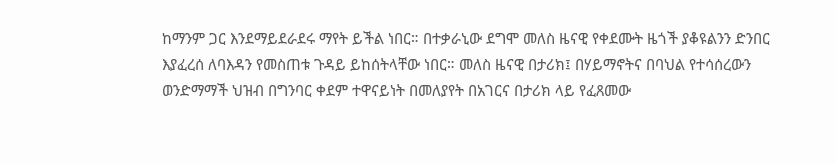ከማንም ጋር እንደማይደራደሩ ማየት ይችል ነበር። በተቃራኒው ደግሞ መለስ ዜናዊ የቀደሙት ዜጎች ያቆዩልንን ድንበር እያፈረሰ ለባእዳን የመስጠቱ ጉዳይ ይከሰትላቸው ነበር። መለስ ዜናዊ በታሪክ፤ በሃይማኖትና በባህል የተሳሰረውን ወንድማማች ህዝብ በግንባር ቀደም ተዋናይነት በመለያየት በአገርና በታሪክ ላይ የፈጸመው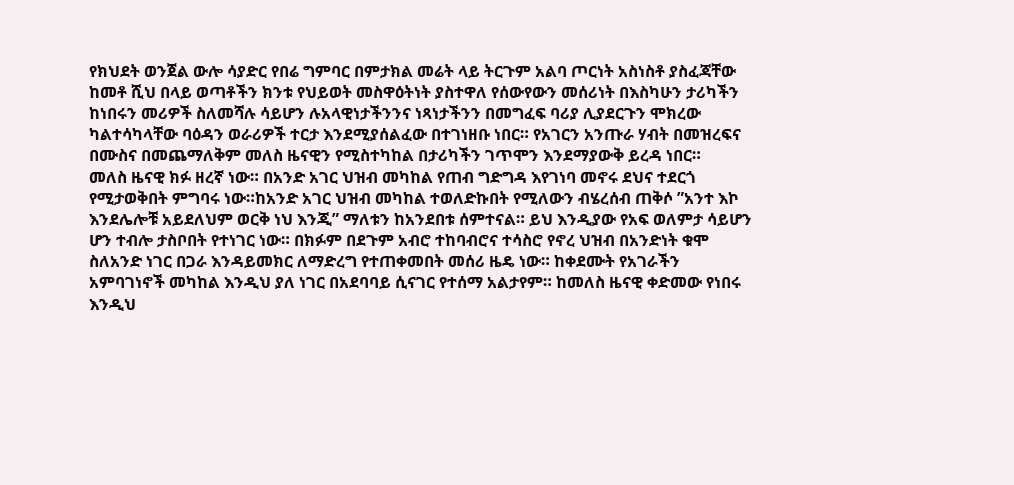የክህደት ወንጀል ውሎ ሳያድር የበሬ ግምባር በምታክል መሬት ላይ ትርጉም አልባ ጦርነት አስነስቶ ያስፈጃቸው ከመቶ ሺህ በላይ ወጣቶችን ክንቱ የህይወት መስዋዕትነት ያስተዋለ የሰውየውን መሰሪነት በእስካሁን ታሪካችን ከነበሩን መሪዎች ስለመሻሉ ሳይሆን ሉአላዊነታችንንና ነጻነታችንን በመግፈፍ ባሪያ ሊያደርጉን ሞክረው ካልተሳካላቸው ባዕዳን ወራሪዎች ተርታ እንደሚያሰልፈው በተገነዘቡ ነበር። የአገርን አንጡራ ሃብት በመዝረፍና በሙስና በመጨማለቅም መለስ ዜናዊን የሚስተካከል በታሪካችን ገጥሞን እንደማያውቅ ይረዳ ነበር።
መለስ ዜናዊ ክፉ ዘረኛ ነው። በአንድ አገር ህዝብ መካከል የጠብ ግድግዳ እየገነባ መኖሩ ደህና ተደርጎ የሚታወቅበት ምግባሩ ነው።ከአንድ አገር ህዝብ መካከል ተወለድኩበት የሚለውን ብሄረሰብ ጠቅሶ ”አንተ እኮ እንደሌሎቹ አይደለህም ወርቅ ነህ እንጂ” ማለቱን ከአንደበቱ ሰምተናል። ይህ እንዲያው የአፍ ወለምታ ሳይሆን ሆን ተብሎ ታስቦበት የተነገር ነው። በክፉም በደጉም አብሮ ተከባብሮና ተሳስሮ የኖረ ህዝብ በአንድነት ቁሞ ስለአንድ ነገር በጋራ እንዳይመክር ለማድረግ የተጠቀመበት መሰሪ ዜዴ ነው። ከቀደሙት የአገራችን አምባገነኖች መካከል እንዲህ ያለ ነገር በአደባባይ ሲናገር የተሰማ አልታየም። ከመለስ ዜናዊ ቀድመው የነበሩ እንዲህ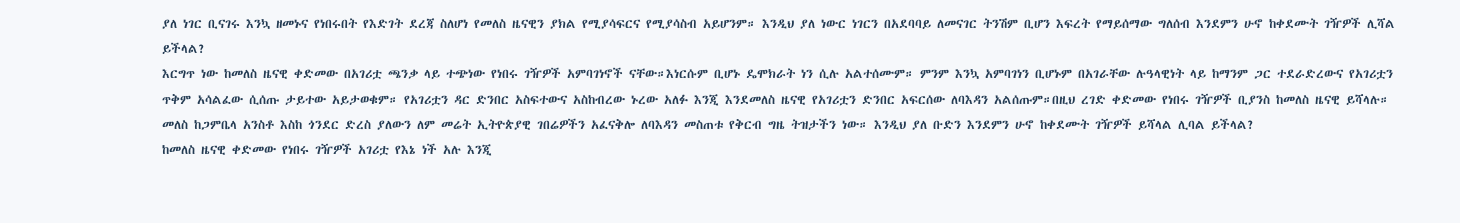ያለ ነገር ቢናገሩ እንኳ ዘመኑና የነበሩበት የእድገት ደረጃ ስለሆነ የመለስ ዜናዊን ያክል የሚያሳፍርና የሚያሳስብ አይሆንም። እንዲህ ያለ ነውር ነገርን በአደባባይ ለመናገር ትንሽም ቢሆን እፍረት የማይሰማው ግለሰብ እንደምን ሁኖ ከቀደሙት ገዥዎች ሊሻል ይችላል?
እርግጥ ነው ከመለስ ዜናዊ ቀድመው በአገሪቷ ጫንቃ ላይ ተጭነው የነበሩ ገዥዎች አምባገነኖች ናቸው።እነርሱም ቢሆኑ ዴሞክራት ነን ሲሉ አልተሰሙም። ምንም እንኳ አምባገነን ቢሆኑም በአገራቸው ሉዓላዊነት ላይ ከማንም ጋር ተደራድረውና የአገሪቷን ጥቅም አሳልፈው ሲሰጡ ታይተው አይታወቁም። የአገሪቷን ዳር ድንበር አስፍተውና አስከብረው ኑረው አለፉ እንጂ እንደመለስ ዜናዊ የአገሪቷን ድንበር አፍርሰው ለባእዳን አልሰጡም።በዚህ ረገድ ቀድመው የነበሩ ገዥዎች ቢያንስ ከመለስ ዜናዊ ይሻላሉ። መለስ ከጋምቤላ አንስቶ እስከ ጎንደር ድረስ ያለውን ለም መሬት ኢትዮጵያዊ ገበሬዎችን አፈናቅሎ ለባእዳን መስጠቱ የቅርብ ግዜ ትዝታችን ነው። እንዲህ ያለ ቡድን እንደምን ሁኖ ከቀደሙት ገዥዎች ይሻላል ሊባል ይችላል?
ከመለስ ዜናዊ ቀድመው የነበሩ ገዥዎች አገሪቷ የእኔ ነች አሉ እንጂ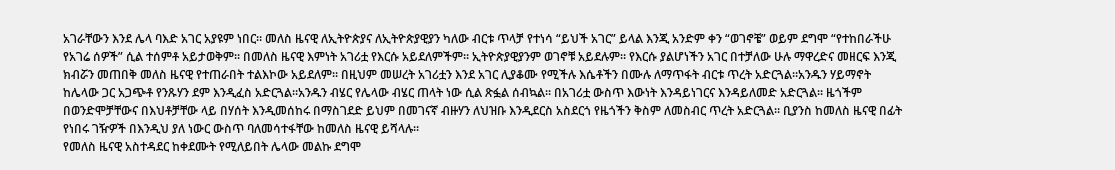አገራቸውን እንደ ሌላ ባእድ አገር አያዩም ነበር። መለስ ዜናዊ ለኢትዮጵያና ለኢትዮጵያዊያን ካለው ብርቱ ጥላቻ የተነሳ “ይህች አገር” ይላል እንጂ አንድም ቀን “ወገኖቼ” ወይም ደግሞ “የተከበራችሁ የአገሬ ሰዎች” ሲል ተሰምቶ አይታወቅም። በመለስ ዜናዊ እምነት አገሪቷ የእርሱ አይደለምችም። ኢትዮጵያዊያንም ወገኖቹ አይደሉም። የእርሱ ያልሆነችን አገር በተቻለው ሁሉ ማዋረድና መዘርፍ እንጂ ክብሯን መጠበቅ መለስ ዜናዊ የተጠራበት ተልእኮው አይደለም። በዚህም መሠረት አገሪቷን እንደ አገር ሊያቆሙ የሚችሉ እሴቶችን በሙሉ ለማጥፋት ብርቱ ጥረት አድርጓል።አንዱን ሃይማኖት ከሌላው ጋር አጋጭቶ የንጹሃን ደም እንዲፈስ አድርጓል።አንዱን ብሄር የሌላው ብሄር ጠላት ነው ሲል ጽፏል ሰብኳል። በአገሪቷ ውስጥ እውነት እንዳይነገርና እንዳይለመድ አድርጓል። ዜጎችም በወንድሞቻቸውና በእህቶቻቸው ላይ በሃሰት እንዲመሰከሩ በማስገደድ ይህም በመገናኛ ብዙሃን ለህዝቡ እንዲደርስ አስደርጎ የዜጎችን ቅስም ለመስብር ጥረት አድርጓል። ቢያንስ ከመለስ ዜናዊ በፊት የነበሩ ገዥዎች በእንዲህ ያለ ነውር ውስጥ ባለመሳተፋቸው ከመለስ ዜናዊ ይሻላሉ።
የመለስ ዜናዊ አስተዳደር ከቀደሙት የሚለይበት ሌላው መልኩ ደግሞ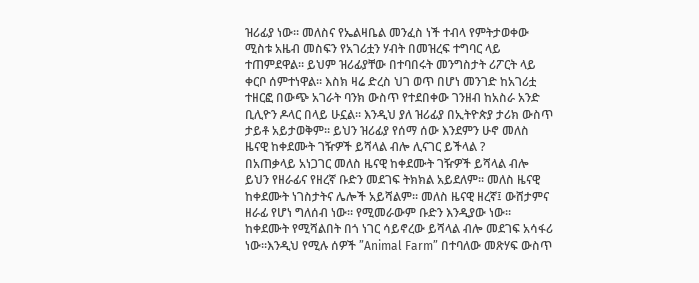ዝሪፊያ ነው። መለስና የኤልዛቤል መንፈስ ነች ተብላ የምትታወቀው ሚስቱ አዜብ መስፍን የአገሪቷን ሃብት በመዝረፍ ተግባር ላይ ተጠምደዋል። ይህም ዝሪፊያቸው በተባበሩት መንግስታት ሪፖርት ላይ ቀርቦ ሰምተነዋል። እስክ ዛሬ ድረስ ህገ ወጥ በሆነ መንገድ ከአገሪቷ ተዘርፎ በውጭ አገራት ባንክ ውስጥ የተደበቀው ገንዘብ ከአስራ አንድ ቢሊዮን ዶላር በላይ ሁኗል። እንዲህ ያለ ዝሪፊያ በኢትዮጵያ ታሪክ ውስጥ ታይቶ አይታወቅም። ይህን ዝሪፊያ የሰማ ሰው እንደምን ሁኖ መለስ ዜናዊ ከቀደሙት ገዥዎች ይሻላል ብሎ ሊናገር ይችላል ?
በአጠቃላይ አነጋገር መለስ ዜናዊ ከቀደሙት ገዥዎች ይሻላል ብሎ ይህን የዘራፊና የዘረኛ ቡድን መደገፍ ትክክል አይደለም። መለስ ዜናዊ ከቀደሙት ነገስታትና ሌሎች አይሻልም። መለስ ዜናዊ ዘረኛ፤ ውሸታምና ዘራፊ የሆነ ግለሰብ ነው። የሚመራውም ቡድን እንዲያው ነው። ከቀደሙት የሚሻልበት በጎ ነገር ሳይኖረው ይሻላል ብሎ መደገፍ አሳፋሪ ነው።እንዲህ የሚሉ ሰዎች ”Animal Farm” በተባለው መጽሃፍ ውስጥ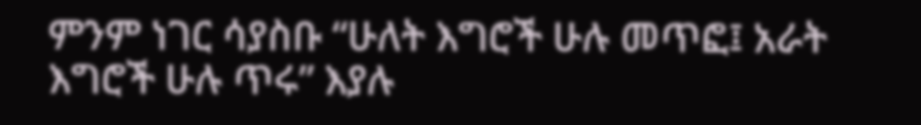ምንም ነገር ሳያስቡ “ሁለት እግሮች ሁሉ መጥፎ፤ አራት እግሮች ሁሉ ጥሩ” እያሉ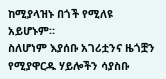ከሚያላዝኑ በጎች የሚለዩ አይሆኑም።
ስለሆነም እያሰቡ አገሪቷንና ዜጎቿን የሚያዋርዱ ሃይሎችን ሳያስቡ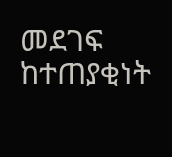መደገፍ ከተጠያቂነት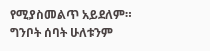የሚያስመልጥ አይደለም። ግንቦት ሰባት ሁለቱንም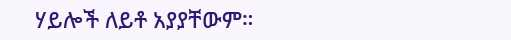ሃይሎች ለይቶ አያያቸውም።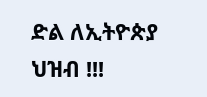ድል ለኢትዮጵያ ህዝብ !!!